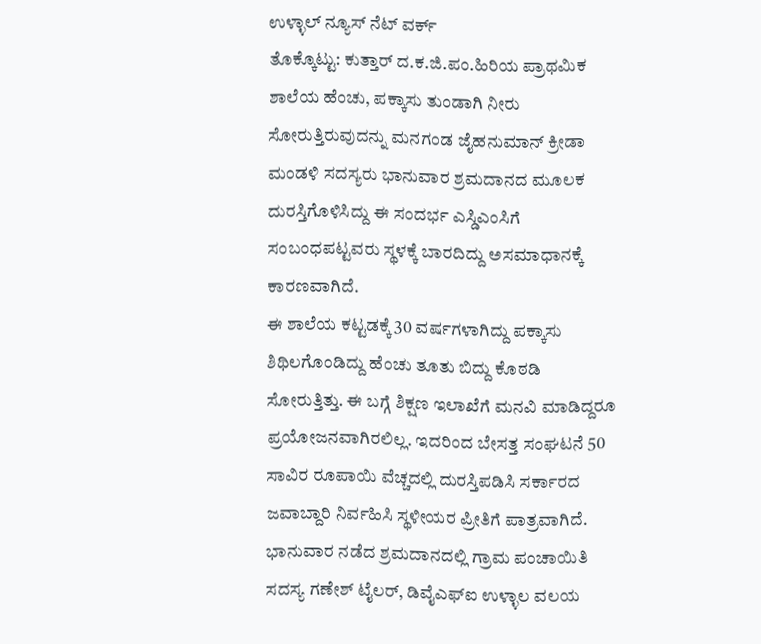ಉಳ್ಳಾಲ್ ನ್ಯೂಸ್ ನೆಟ್ ವರ್ಕ್
ತೊಕ್ಕೊಟ್ಟು: ಕುತ್ತಾರ್ ದ.ಕ.ಜಿ.ಪಂ.ಹಿರಿಯ ಪ್ರಾಥಮಿಕ ಶಾಲೆಯ ಹೆಂಚು, ಪಕ್ಕಾಸು ತುಂಡಾಗಿ ನೀರು ಸೋರುತ್ತಿರುವುದನ್ನು ಮನಗಂಡ ಜೈಹನುಮಾನ್ ಕ್ರೀಡಾ ಮಂಡಳಿ ಸದಸ್ಯರು ಭಾನುವಾರ ಶ್ರಮದಾನದ ಮೂಲಕ ದುರಸ್ತಿಗೊಳಿಸಿದ್ದು ಈ ಸಂದರ್ಭ ಎಸ್ಡಿಎಂಸಿಗೆ ಸಂಬಂಧಪಟ್ಟವರು ಸ್ಥಳಕ್ಕೆ ಬಾರದಿದ್ದು ಅಸಮಾಧಾನಕ್ಕೆ ಕಾರಣವಾಗಿದೆ.
ಈ ಶಾಲೆಯ ಕಟ್ಟಡಕ್ಕೆ 30 ವರ್ಷಗಳಾಗಿದ್ದು ಪಕ್ಕಾಸು ಶಿಥಿಲಗೊಂಡಿದ್ದು ಹೆಂಚು ತೂತು ಬಿದ್ದು ಕೊಠಡಿ ಸೋರುತ್ತಿತ್ತು. ಈ ಬಗ್ಗೆ ಶಿಕ್ಷಣ ಇಲಾಖೆಗೆ ಮನವಿ ಮಾಡಿದ್ದರೂ ಪ್ರಯೋಜನವಾಗಿರಲಿಲ್ಲ. ಇದರಿಂದ ಬೇಸತ್ತ ಸಂಘಟನೆ 50 ಸಾವಿರ ರೂಪಾಯಿ ವೆಚ್ಚದಲ್ಲಿ ದುರಸ್ತಿಪಡಿಸಿ ಸರ್ಕಾರದ ಜವಾಬ್ದಾರಿ ನಿರ್ವಹಿಸಿ ಸ್ಥಳೀಯರ ಪ್ರೀತಿಗೆ ಪಾತ್ರವಾಗಿದೆ.
ಭಾನುವಾರ ನಡೆದ ಶ್ರಮದಾನದಲ್ಲಿ ಗ್ರಾಮ ಪಂಚಾಯಿತಿ ಸದಸ್ಯ ಗಣೇಶ್ ಟೈಲರ್, ಡಿವೈಎಫ್ಐ ಉಳ್ಳಾಲ ವಲಯ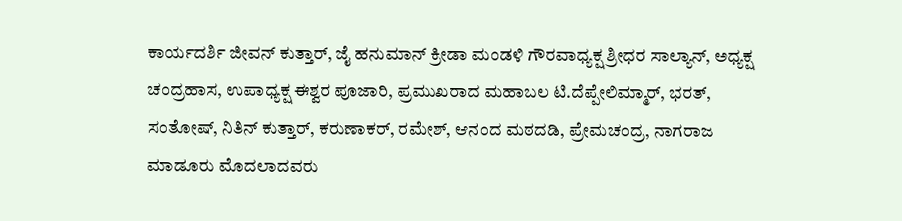ಕಾರ್ಯದರ್ಶಿ ಜೀವನ್ ಕುತ್ತಾರ್, ಜೈ ಹನುಮಾನ್ ಕ್ರೀಡಾ ಮಂಡಳಿ ಗೌರವಾಧ್ಯಕ್ಷ ಶ್ರೀಧರ ಸಾಲ್ಯಾನ್, ಅಧ್ಯಕ್ಷ ಚಂದ್ರಹಾಸ, ಉಪಾಧ್ಯಕ್ಷ ಈಶ್ವರ ಪೂಜಾರಿ, ಪ್ರಮುಖರಾದ ಮಹಾಬಲ ಟಿ.ದೆಪ್ಪೇಲಿಮ್ಮಾರ್, ಭರತ್, ಸಂತೋಷ್, ನಿತಿನ್ ಕುತ್ತಾರ್, ಕರುಣಾಕರ್, ರಮೇಶ್, ಆನಂದ ಮಠದಡಿ, ಪ್ರೇಮಚಂದ್ರ, ನಾಗರಾಜ ಮಾಡೂರು ಮೊದಲಾದವರು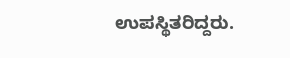ಉಪಸ್ಥಿತರಿದ್ದರು.